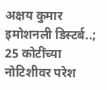अक्षय कुमार इमोशनली डिस्टर्ब..; 25 कोटींच्या नोटिशीवर परेश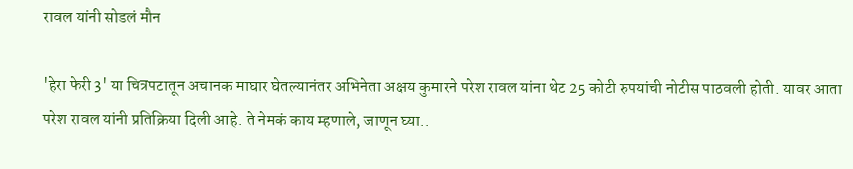रावल यांनी सोडलं मौन

'हेरा फेरी 3' या चित्रपटातून अचानक माघार घेतल्यानंतर अभिनेता अक्षय कुमारने परेश रावल यांना थेट 25 कोटी रुपयांची नोटीस पाठवली होती. यावर आता परेश रावल यांनी प्रतिक्रिया दिली आहे. ते नेमकं काय म्हणाले, जाणून घ्या..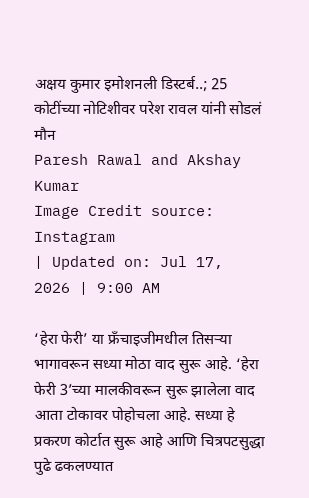अक्षय कुमार इमोशनली डिस्टर्ब..; 25 कोटींच्या नोटिशीवर परेश रावल यांनी सोडलं मौन
Paresh Rawal and Akshay Kumar
Image Credit source: Instagram
| Updated on: Jul 17, 2026 | 9:00 AM

‘हेरा फेरी’ या फ्रँचाइजीमधील तिसऱ्या भागावरून सध्या मोठा वाद सुरू आहे. ‘हेरा फेरी 3’च्या मालकीवरून सुरू झालेला वाद आता टोकावर पोहोचला आहे. सध्या हे प्रकरण कोर्टात सुरू आहे आणि चित्रपटसुद्धा पुढे ढकलण्यात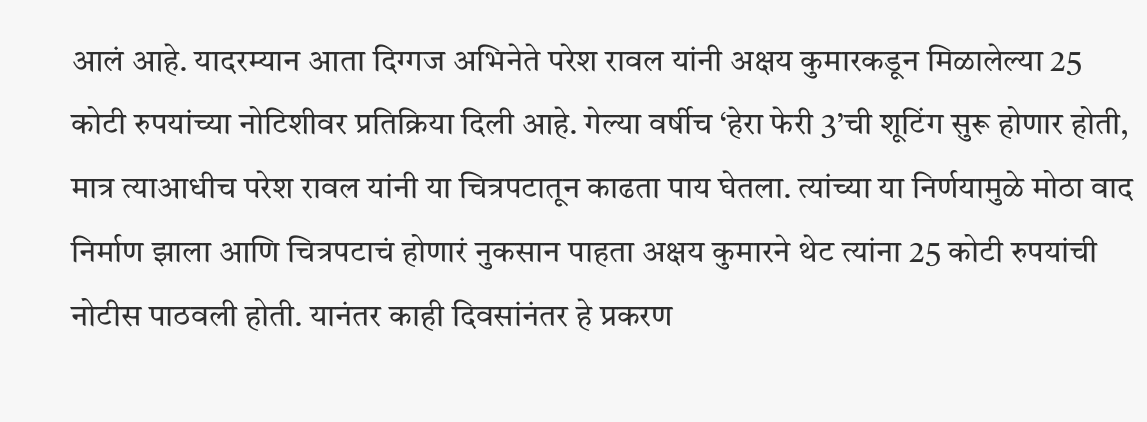आलं आहे. यादरम्यान आता दिग्गज अभिनेते परेश रावल यांनी अक्षय कुमारकडून मिळालेल्या 25 कोटी रुपयांच्या नोटिशीवर प्रतिक्रिया दिली आहे. गेल्या वर्षीच ‘हेरा फेरी 3’ची शूटिंग सुरू होणार होती, मात्र त्याआधीच परेश रावल यांनी या चित्रपटातून काढता पाय घेतला. त्यांच्या या निर्णयामुळे मोठा वाद निर्माण झाला आणि चित्रपटाचं होणारं नुकसान पाहता अक्षय कुमारने थेट त्यांना 25 कोटी रुपयांची नोटीस पाठवली होती. यानंतर काही दिवसांनंतर हे प्रकरण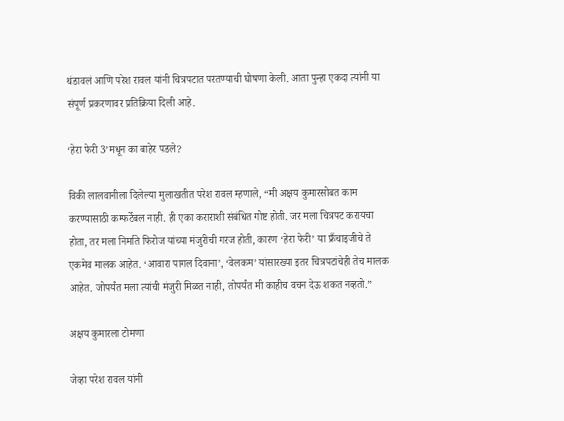थंडावलं आणि परेश रावल यांनी चित्रपटात परतण्याची घोषणा केली. आता पुन्हा एकदा त्यांनी या संपूर्ण प्रकरणावर प्रतिक्रिया दिली आहे.

‘हेरा फेरी 3’मधून का बाहेर पडले?

विकी लालवानीला दिलेल्या मुलाखतीत परेश रावल म्हणाले, “मी अक्षय कुमारसोबत काम करण्यासाठी कम्फर्टेबल नाही. ही एका कराराशी संबंधित गोष्ट होती. जर मला चित्रपट करायचा होता, तर मला निर्माते फिरोज यांच्या मंजुरीची गरज होती, कारण ‘हेरा फेरी’ या फ्रँचाइजीचे ते एकमेव मालक आहेत. ‘आवारा पागल दिवाना’, ‘वेलकम’ यांसारख्या इतर चित्रपटांचेही तेच मालक आहेत. जोपर्यंत मला त्यांची मंजुरी मिळत नाही, तोपर्यंत मी काहीच वचन देऊ शकत नव्हतो.”

अक्षय कुमारला टोमणा

जेव्हा परेश रावल यांनी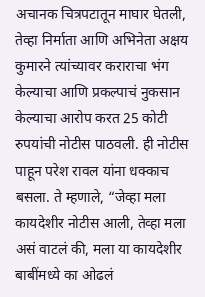अचानक चित्रपटातून माघार घेतली, तेव्हा निर्माता आणि अभिनेता अक्षय कुमारने त्यांच्यावर कराराचा भंग केल्याचा आणि प्रकल्पाचं नुकसान केल्याचा आरोप करत 25 कोटी रुपयांची नोटीस पाठवली. ही नोटीस पाहून परेश रावल यांना धक्काच बसला. ते म्हणाले, “जेव्हा मला कायदेशीर नोटीस आली, तेव्हा मला असं वाटलं की, मला या कायदेशीर बाबींमध्ये का ओढलं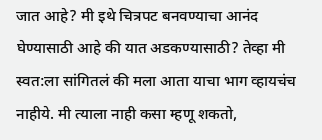जात आहे? मी इथे चित्रपट बनवण्याचा आनंद घेण्यासाठी आहे की यात अडकण्यासाठी? तेव्हा मी स्वत:ला सांगितलं की मला आता याचा भाग व्हायचंच नाहीये. मी त्याला नाही कसा म्हणू शकतो,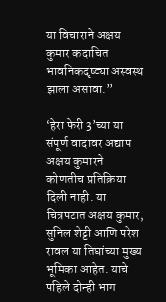या विचाराने अक्षय कुमार कदाचित भावनिकदृष्ट्या अस्वस्थ झाला असावा.”

‘हेरा फेरी 3’च्या या संपूर्ण वादावर अद्याप अक्षय कुमारने कोणतीच प्रतिक्रिया दिली नाही. या चित्रपटात अक्षय कुमार, सुनिल शेट्टी आणि परेश रावल या तिघांच्या मुख्य भूमिका आहेत. याचे पहिले दोन्ही भाग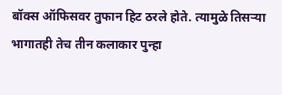बॉक्स ऑफिसवर तुफान हिट ठरले होते. त्यामुळे तिसऱ्या भागातही तेच तीन कलाकार पुन्हा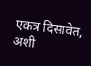एकत्र दिसावेत, अशी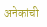अनेकांची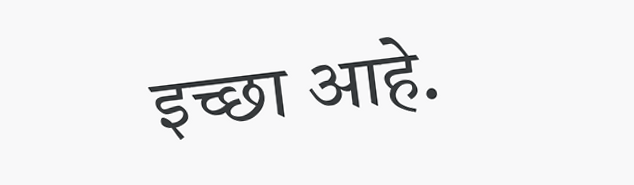इच्छा आहे.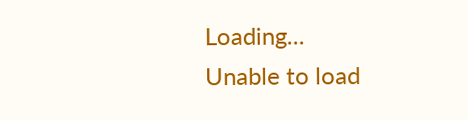Loading...
Unable to load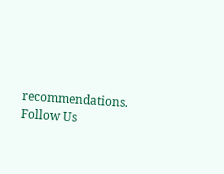recommendations.
Follow Us